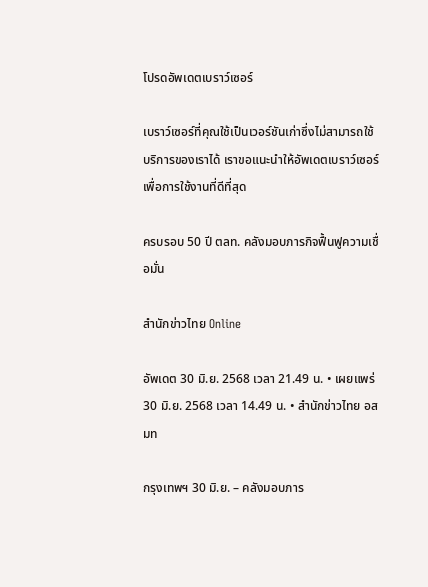โปรดอัพเดตเบราว์เซอร์

เบราว์เซอร์ที่คุณใช้เป็นเวอร์ชันเก่าซึ่งไม่สามารถใช้บริการของเราได้ เราขอแนะนำให้อัพเดตเบราว์เซอร์เพื่อการใช้งานที่ดีที่สุด

ครบรอบ 50 ปี ตลท. คลังมอบภารกิจฟื้นฟูความเชื่อมั่น

สำนักข่าวไทย Online

อัพเดต 30 มิ.ย. 2568 เวลา 21.49 น. • เผยแพร่ 30 มิ.ย. 2568 เวลา 14.49 น. • สำนักข่าวไทย อสมท

กรุงเทพฯ 30 มิ.ย. – คลังมอบภาร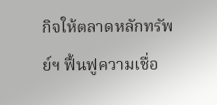กิจให้ตลาดหลักทรัพย์ฯ ฟื้นฟูความเชื่อ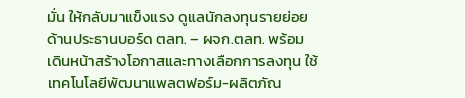มั่น ให้กลับมาแข็งแรง ดูแลนักลงทุนรายย่อย ด้านประธานบอร์ด ตลท. – ผจก.ตลท. พร้อมเดินหน้าสร้างโอกาสและทางเลือกการลงทุน ใช้เทคโนโลยีพัฒนาแพลตฟอร์ม-ผลิตภัณ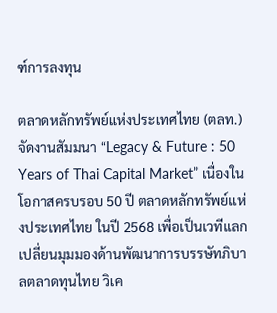ฑ์การลงทุน

ตลาดหลักทรัพย์แห่งประเทศไทย (ตลท.) จัดงานสัมมนา “Legacy & Future : 50 Years of Thai Capital Market” เนื่องในโอกาสครบรอบ 50 ปี ตลาดหลักทรัพย์แห่งประเทศไทย ในปี 2568 เพื่อเป็นเวทีแลกเปลี่ยนมุมมองด้านพัฒนาการบรรษัทภิบาลตลาดทุนไทย วิเค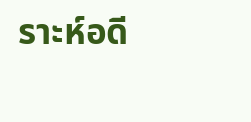ราะห์อดี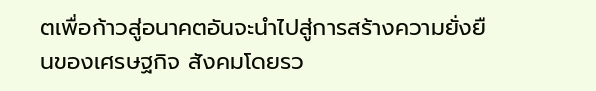ตเพื่อก้าวสู่อนาคตอันจะนำไปสู่การสร้างความยั่งยืนของเศรษฐกิจ สังคมโดยรว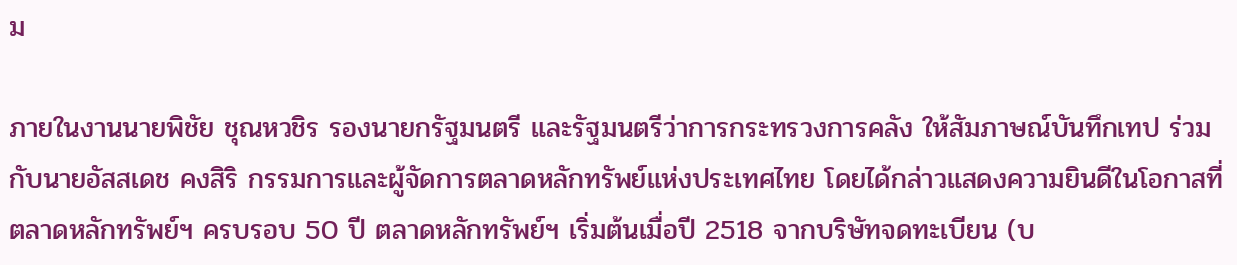ม

ภายในงานนายพิชัย ชุณหวชิร รองนายกรัฐมนตรี และรัฐมนตรีว่าการกระทรวงการคลัง ให้สัมภาษณ์บันทึกเทป ร่วมกับนายอัสสเดช คงสิริ กรรมการและผู้จัดการตลาดหลักทรัพย์แห่งประเทศไทย โดยได้กล่าวแสดงความยินดีในโอกาสที่ตลาดหลักทรัพย์ฯ ครบรอบ 50 ปี ตลาดหลักทรัพย์ฯ เริ่มต้นเมื่อปี 2518 จากบริษัทจดทะเบียน (บ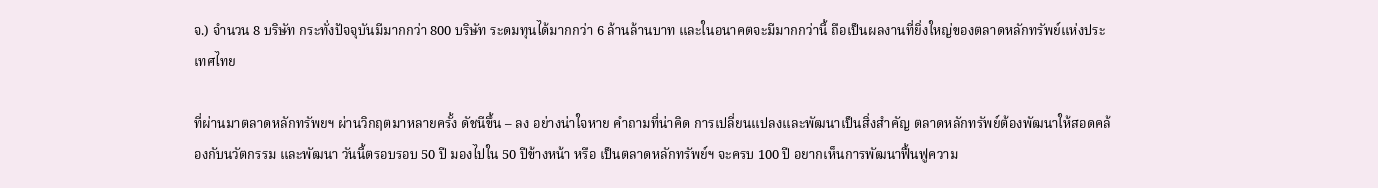จ.) จำนวน 8 บริษัท กระทั่งปัจจุบันมีมากกว่า 800 บริษัท ระดมทุนได้มากกว่า 6 ล้านล้านบาท และในอนาคตจะมีมากกว่านี้ ถือเป็นผลงานที่ยิ่งใหญ่ของตลาดหลักทรัพย์แห่งประเทศไทย

ที่ผ่านมาตลาดหลักทรัพยฯ ผ่านวิกฤตมาหลายครั้ง ดัชนีขึ้น – ลง อย่างน่าใจหาย คำถามที่น่าคิด การเปลี่ยนแปลงและพัฒนาเป็นสิ่งสำคัญ ตลาดหลักทรัพย์ต้องพัฒนาให้สอดคล้องกับนวัตกรรม และพัฒนา วันนี้ตรอบรอบ 50 ปี มองไปใน 50 ปีข้างหน้า หรือ เป็นตลาดหลักทรัพย์ฯ จะครบ 100 ปี อยากเห็นการพัฒนาฟื้นฟูความ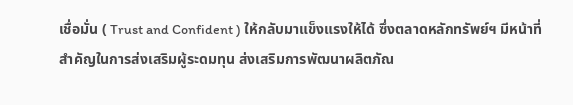เชื่อมั่น ( Trust and Confident ) ให้กลับมาแข็งแรงให้ได้ ซึ่งตลาดหลักทรัพย์ฯ มีหน้าที่สำคัญในการส่งเสริมผู้ระดมทุน ส่งเสริมการพัฒนาผลิตภัณ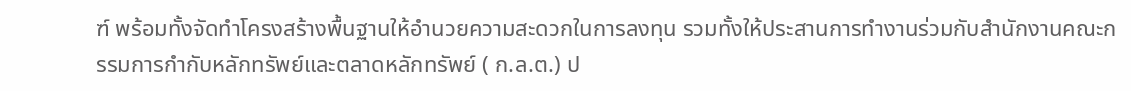ฑ์ พร้อมทั้งจัดทำโครงสร้างพื้นฐานให้อำนวยความสะดวกในการลงทุน รวมทั้งให้ประสานการทำงานร่วมกับสำนักงานคณะกรรมการกำกับหลักทรัพย์และตลาดหลักทรัพย์ ( ก.ล.ต.) ป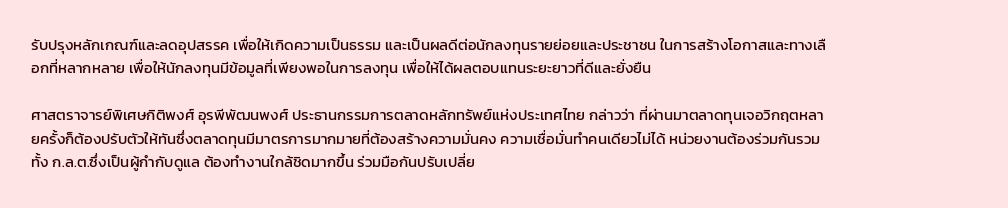รับปรุงหลักเกณฑ์และลดอุปสรรค เพื่อให้เกิดความเป็นธรรม และเป็นผลดีต่อนักลงทุนรายย่อยและประชาชน ในการสร้างโอกาสและทางเลือกที่หลากหลาย เพื่อให้นักลงทุนมีข้อมูลที่เพียงพอในการลงทุน เพื่อให้ได้ผลตอบแทนระยะยาวที่ดีและยั่งยืน

ศาสตราจารย์พิเศษกิติพงศ์ อุรพีพัฒนพงศ์ ประธานกรรมการตลาดหลักทรัพย์แห่งประเทศไทย กล่าวว่า ที่ผ่านมาตลาดทุนเจอวิกฤตหลายครั้งก็ต้องปรับตัวให้ทันซึ่งตลาดทุนมีมาตรการมากมายที่ต้องสร้างความมั่นคง ความเชื่อมั่นทำคนเดียวไม่ได้ หน่วยงานต้องร่วมกันรวมทั้ง ก.ล.ต.ซึ่งเป็นผู้กำกับดูแล ต้องทำงานใกล้ชิดมากขึ้น ร่วมมือกันปรับเปลี่ย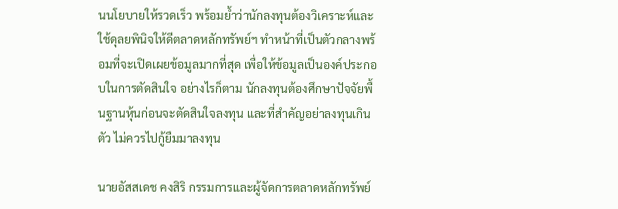นนโยบายให้รวดเร็ว พร้อมย้ำว่านักลงทุนต้องวิเคราะห์และใช้ดุลยพินิจให้ดีตลาดหลักทรัพย์ฯ ทำหน้าที่เป็นตัวกลางพร้อมที่จะเปิดเผยข้อมูลมากที่สุด เพื่อให้ข้อมูลเป็นองค์ประกอบในการตัดสินใจ อย่างไรก็ตาม นักลงทุนต้องศึกษาปัจจัยพื้นฐานหุ้นก่อนจะตัดสินใจลงทุน และที่สำคัญอย่าลงทุนเกินตัว ไม่ควรไปกู้ยืมมาลงทุน

นายอัสสเดช คงสิริ กรรมการและผู้จัดการตลาดหลักทรัพย์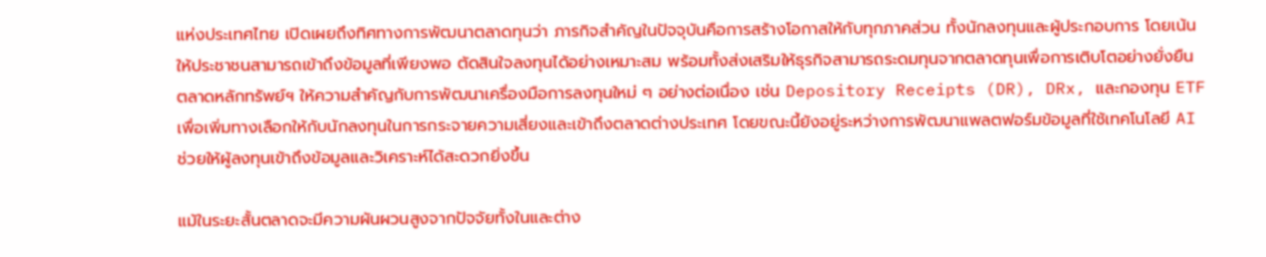แห่งประเทศไทย เปิดเผยถึงทิศทางการพัฒนาตลาดทุนว่า ภารกิจสำคัญในปัจจุบันคือการสร้างโอกาสให้กับทุกภาคส่วน ทั้งนักลงทุนและผู้ประกอบการ โดยเน้นให้ประชาชนสามารถเข้าถึงข้อมูลที่เพียงพอ ตัดสินใจลงทุนได้อย่างเหมาะสม พร้อมทั้งส่งเสริมให้ธุรกิจสามารถระดมทุนจากตลาดทุนเพื่อการเติบโตอย่างยั่งยืน ตลาดหลักทรัพย์ฯ ให้ความสำคัญกับการพัฒนาเครื่องมือการลงทุนใหม่ ๆ อย่างต่อเนื่อง เช่น Depository Receipts (DR), DRx, และกองทุน ETF เพื่อเพิ่มทางเลือกให้กับนักลงทุนในการกระจายความเสี่ยงและเข้าถึงตลาดต่างประเทศ โดยขณะนี้ยังอยู่ระหว่างการพัฒนาแพลตฟอร์มข้อมูลที่ใช้เทคโนโลยี AI ช่วยให้ผู้ลงทุนเข้าถึงข้อมูลและวิเคราะห์ได้สะดวกยิ่งขึ้น

แม้ในระยะสั้นตลาดจะมีความผันผวนสูงจากปัจจัยทั้งในและต่าง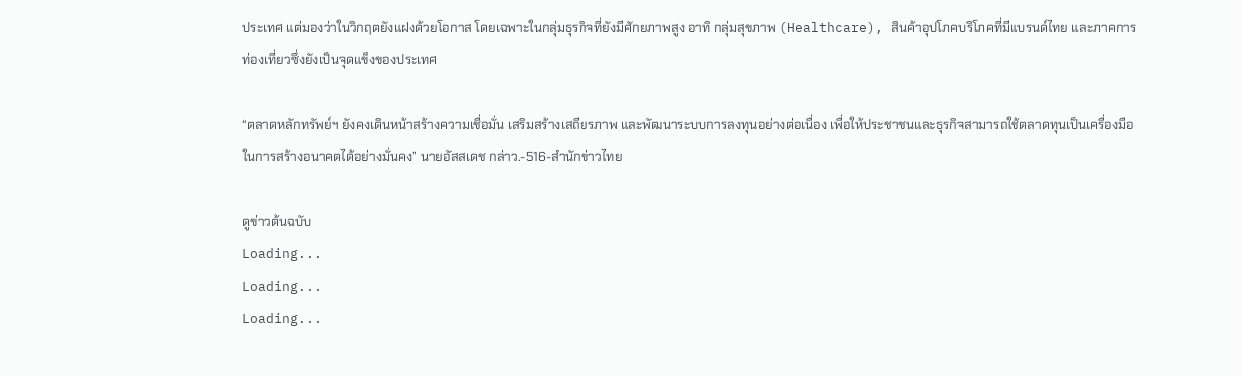ประเทศ แต่มองว่าในวิกฤตยังแฝงด้วยโอกาส โดยเฉพาะในกลุ่มธุรกิจที่ยังมีศักยภาพสูง อาทิ กลุ่มสุขภาพ (Healthcare), สินค้าอุปโภคบริโภคที่มีแบรนด์ไทย และภาคการท่องเที่ยวซึ่งยังเป็นจุดแข็งของประเทศ

“ตลาดหลักทรัพย์ฯ ยังคงเดินหน้าสร้างความเชื่อมั่น เสริมสร้างเสถียรภาพ และพัฒนาระบบการลงทุนอย่างต่อเนื่อง เพื่อให้ประชาชนและธุรกิจสามารถใช้ตลาดทุนเป็นเครื่องมือในการสร้างอนาคตได้อย่างมั่นคง” นายอัสสเดช กล่าว.-516-สำนักข่าวไทย

ดูข่าวต้นฉบับ
Loading...
Loading...
Loading...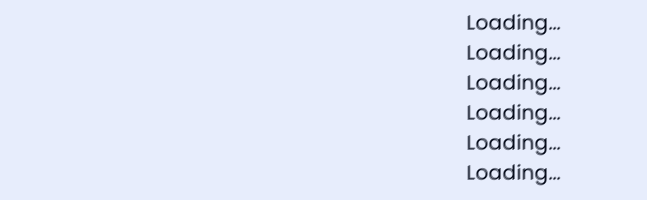Loading...
Loading...
Loading...
Loading...
Loading...
Loading...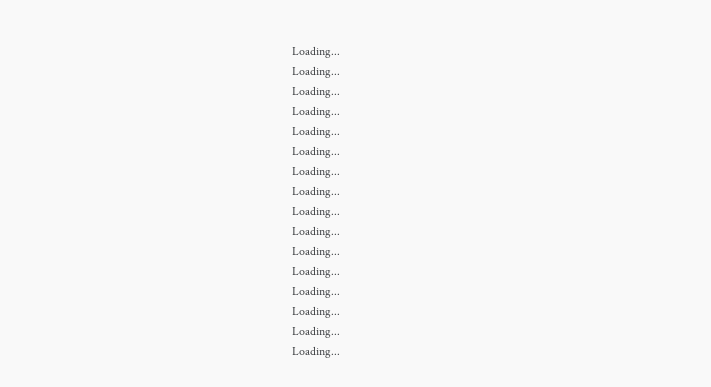Loading...
Loading...
Loading...
Loading...
Loading...
Loading...
Loading...
Loading...
Loading...
Loading...
Loading...
Loading...
Loading...
Loading...
Loading...
Loading...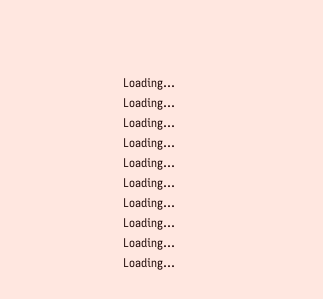Loading...
Loading...
Loading...
Loading...
Loading...
Loading...
Loading...
Loading...
Loading...
Loading...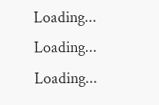Loading...
Loading...
Loading...